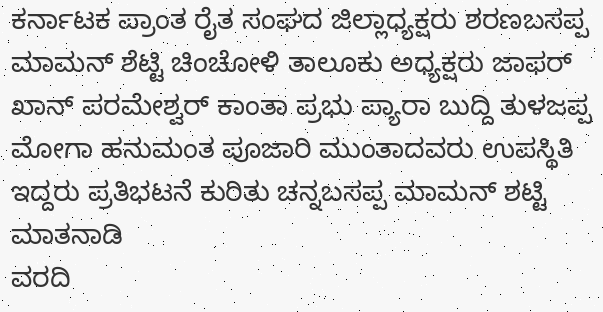ಕರ್ನಾಟಕ ಪ್ರಾಂತ ರೈತ ಸಂಘದ ಜಿಲ್ಲಾಧ್ಯಕ್ಷರು ಶರಣಬಸಪ್ಪ ಮಾಮನ್ ಶೆಟ್ಟಿ ಚಿಂಚೋಳಿ ತಾಲೂಕು ಅಧ್ಯಕ್ಷರು ಜಾಫರ್ ಖಾನ್ ಪರಮೇಶ್ವರ್ ಕಾಂತಾ ಪ್ರಭು ಪ್ಯಾರಾ ಬುದ್ದಿ ತುಳಜಪ್ಪ ಮೋಗಾ ಹನುಮಂತ ಪೂಜಾರಿ ಮುಂತಾದವರು ಉಪಸ್ಥಿತಿ ಇದ್ದರು ಪ್ರತಿಭಟನೆ ಕುರಿತು ಚನ್ನಬಸಪ್ಪ ಮಾಮನ್ ಶಟ್ಟಿ ಮಾತನಾಡಿ
ವರದಿ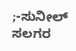;-ಸುನೀಲ್ ಸಲಗರ